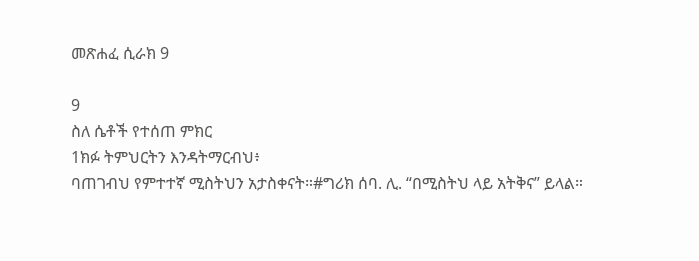መጽሐፈ ሲራክ 9

9
ስለ ሴቶች የተሰጠ ምክር
1ክፉ ትምህርትን እንዳትማርብህ፥
ባጠገብህ የምተተኛ ሚስትህን አታስቀናት።#ግሪክ ሰባ. ሊ. “በሚስትህ ላይ አትቅና” ይላል።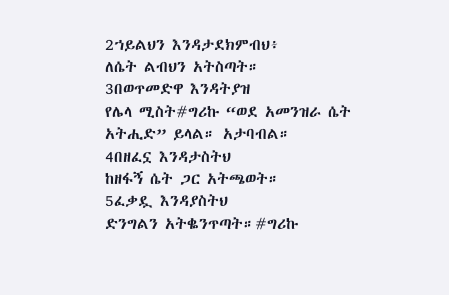2ኀይልህን እንዳታደክምብህ፥
ለሴት ልብህን አትስጣት።
3በወጥመድዋ እንዳትያዝ
የሌላ ሚስት#ግሪኩ “ወደ አመንዝራ ሴት አትሒድ” ይላል። አታባብል።
4በዘፈኗ እንዳታስትህ
ከዘፋኝ ሴት ጋር አትጫወት።
5ፈቃዷ እንዳያስትህ
ድንግልን አትቈንጥጣት።#ግሪኩ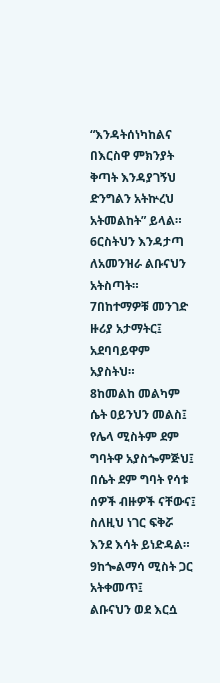“እንዳትሰነካከልና በእርስዋ ምክንያት ቅጣት እንዳያገኝህ ድንግልን አትኵረህ አትመልከት” ይላል።
6ርስትህን እንዳታጣ
ለአመንዝራ ልቡናህን አትስጣት።
7በከተማዎቹ መንገድ ዙሪያ አታማትር፤
አደባባይዋም አያስትህ።
8ከመልከ መልካም ሴት ዐይንህን መልስ፤
የሌላ ሚስትም ደም ግባትዋ አያስጐምጅህ፤
በሴት ደም ግባት የሳቱ ሰዎች ብዙዎች ናቸውና፤
ስለዚህ ነገር ፍቅሯ እንደ እሳት ይነድዳል።
9ከጐልማሳ ሚስት ጋር አትቀመጥ፤
ልቡናህን ወደ እርሷ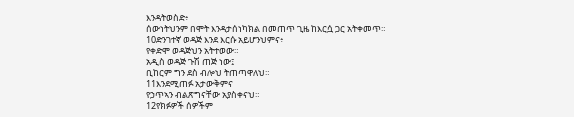እንዳትወስድ፥
ሰውነትህንም በሞት እንዳታሰነካክል በመጠጥ ጊዜ ከእርሷ ጋር አትቀመጥ።
10ድንገተኛ ወዳጅ እንደ እርሱ አይሆንህምና፥
የቀድሞ ወዳጅህን አትተወው።
አዲስ ወዳጅ ጉሽ ጠጅ ነው፤
ቢከርም ግን ደስ ብሎህ ትጠጣዋለህ።
11እንደሚጠፉ አታውቅምና
የኃጥኣን ብልጽግናቸው አያስቀናህ።
12የክፉዎች ሰዎችም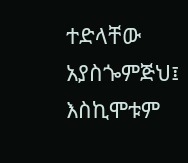ተድላቸው አያስጐምጅህ፤
እስኪሞቱም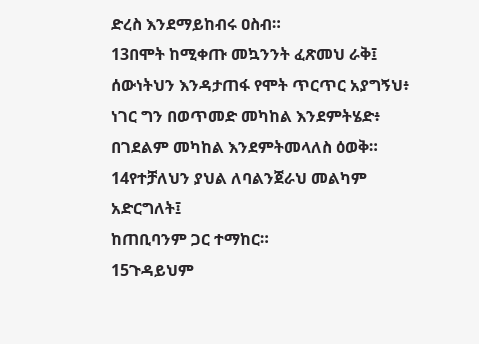ድረስ እንደማይከብሩ ዐስብ።
13በሞት ከሚቀጡ መኳንንት ፈጽመህ ራቅ፤
ሰውነትህን እንዳታጠፋ የሞት ጥርጥር አያግኝህ፥
ነገር ግን በወጥመድ መካከል እንደምትሄድ፥
በገደልም መካከል እንደምትመላለስ ዕወቅ።
14የተቻለህን ያህል ለባልንጀራህ መልካም አድርግለት፤
ከጠቢባንም ጋር ተማከር።
15ጉዳይህም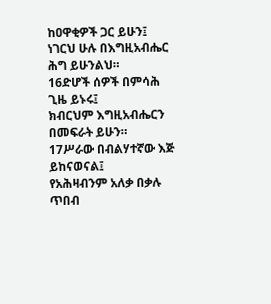ከዐዋቂዎች ጋር ይሁን፤
ነገርህ ሁሉ በእግዚአብሔር ሕግ ይሁንልህ።
16ድሆች ሰዎች በምሳሕ ጊዜ ይኑሩ፤
ክብርህም እግዚአብሔርን በመፍራት ይሁን።
17ሥራው በብልሃተኛው እጅ ይከናወናል፤
የአሕዛብንም አለቃ በቃሉ ጥበብ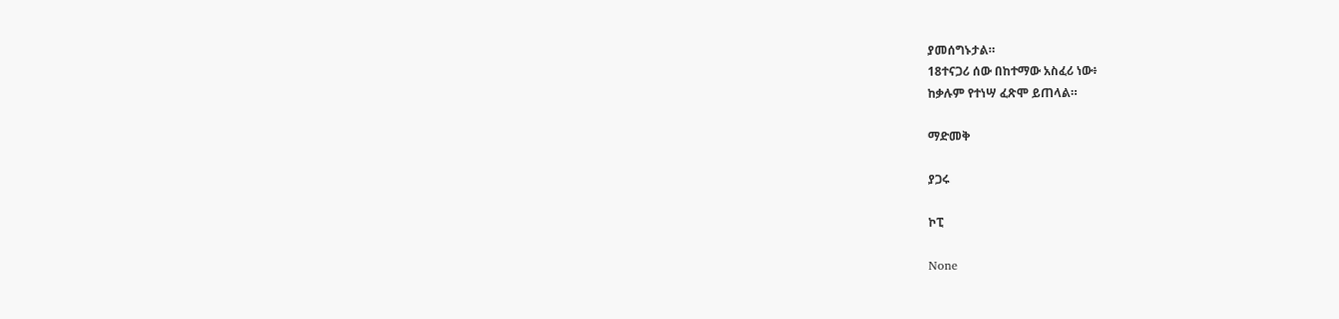ያመሰግኑታል።
18ተናጋሪ ሰው በከተማው አስፈሪ ነው፥
ከቃሉም የተነሣ ፈጽሞ ይጠላል።

ማድመቅ

ያጋሩ

ኮፒ

None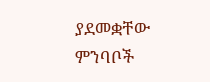ያደመቋቸው ምንባቦች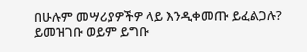በሁሉም መሣሪያዎችዎ ላይ እንዲቀመጡ ይፈልጋሉ? ይመዝገቡ ወይም ይግቡ